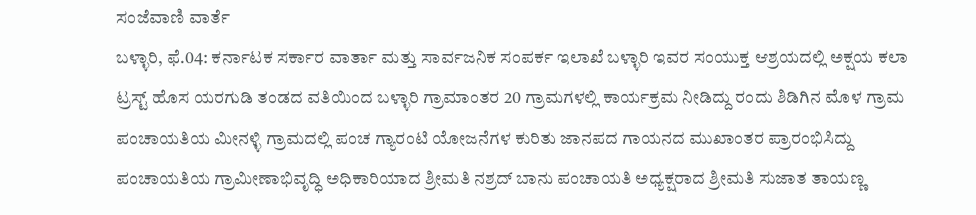ಸಂಜೆವಾಣಿ ವಾರ್ತೆ
ಬಳ್ಳಾರಿ, ಫೆ.04: ಕರ್ನಾಟಕ ಸರ್ಕಾರ ವಾರ್ತಾ ಮತ್ತು ಸಾರ್ವಜನಿಕ ಸಂಪರ್ಕ ಇಲಾಖೆ ಬಳ್ಳಾರಿ ಇವರ ಸಂಯುಕ್ತ ಆಶ್ರಯದಲ್ಲಿ ಅಕ್ಷಯ ಕಲಾ ಟ್ರಸ್ಟ್ ಹೊಸ ಯರಗುಡಿ ತಂಡದ ವತಿಯಿಂದ ಬಳ್ಳಾರಿ ಗ್ರಾಮಾಂತರ 20 ಗ್ರಾಮಗಳಲ್ಲಿ ಕಾರ್ಯಕ್ರಮ ನೀಡಿದ್ದು ರಂದು ಶಿಡಿಗಿನ ಮೊಳ ಗ್ರಾಮ ಪಂಚಾಯತಿಯ ಮೀನಳ್ಳಿ ಗ್ರಾಮದಲ್ಲಿ ಪಂಚ ಗ್ಯಾರಂಟಿ ಯೋಜನೆಗಳ ಕುರಿತು ಜಾನಪದ ಗಾಯನದ ಮುಖಾಂತರ ಪ್ರಾರಂಭಿಸಿದ್ದು ಪಂಚಾಯತಿಯ ಗ್ರಾಮೀಣಾಭಿವೃದ್ಧಿ ಅಧಿಕಾರಿಯಾದ ಶ್ರೀಮತಿ ನಶ್ರದ್ ಬಾನು ಪಂಚಾಯತಿ ಅಧ್ಯಕ್ಷರಾದ ಶ್ರೀಮತಿ ಸುಜಾತ ತಾಯಣ್ಣ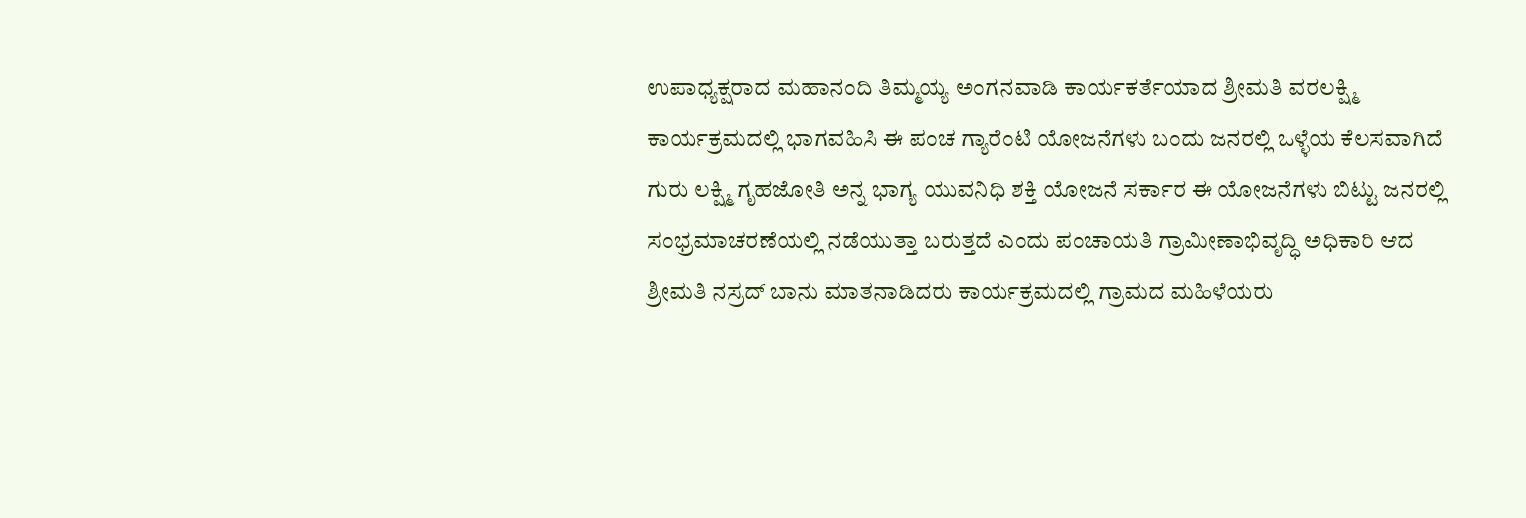ಉಪಾಧ್ಯಕ್ಷರಾದ ಮಹಾನಂದಿ ತಿಮ್ಮಯ್ಯ ಅಂಗನವಾಡಿ ಕಾರ್ಯಕರ್ತೆಯಾದ ಶ್ರೀಮತಿ ವರಲಕ್ಷ್ಮಿ ಕಾರ್ಯಕ್ರಮದಲ್ಲಿ ಭಾಗವಹಿಸಿ ಈ ಪಂಚ ಗ್ಯಾರೆಂಟಿ ಯೋಜನೆಗಳು ಬಂದು ಜನರಲ್ಲಿ ಒಳ್ಳೆಯ ಕೆಲಸವಾಗಿದೆ ಗುರು ಲಕ್ಷ್ಮಿ ಗೃಹಜೋತಿ ಅನ್ನ ಭಾಗ್ಯ ಯುವನಿಧಿ ಶಕ್ತಿ ಯೋಜನೆ ಸರ್ಕಾರ ಈ ಯೋಜನೆಗಳು ಬಿಟ್ಟು ಜನರಲ್ಲಿ ಸಂಭ್ರಮಾಚರಣೆಯಲ್ಲಿ ನಡೆಯುತ್ತಾ ಬರುತ್ತದೆ ಎಂದು ಪಂಚಾಯತಿ ಗ್ರಾಮೀಣಾಭಿವೃದ್ಧಿ ಅಧಿಕಾರಿ ಆದ ಶ್ರೀಮತಿ ನಸ್ರದ್ ಬಾನು ಮಾತನಾಡಿದರು ಕಾರ್ಯಕ್ರಮದಲ್ಲಿ ಗ್ರಾಮದ ಮಹಿಳೆಯರು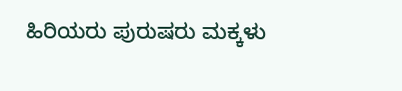ಹಿರಿಯರು ಪುರುಷರು ಮಕ್ಕಳು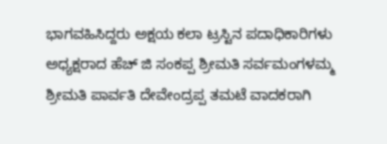ಭಾಗವಹಿಸಿದ್ದರು ಅಕ್ಷಯ ಕಲಾ ಟ್ರಸ್ಟಿನ ಪದಾಧಿಕಾರಿಗಳು ಅಧ್ಯಕ್ಷರಾದ ಹೆಚ್ ಜಿ ಸಂಕಪ್ಪ ಶ್ರೀಮತಿ ಸರ್ವಮಂಗಳಮ್ಮ ಶ್ರೀಮತಿ ಪಾರ್ವತಿ ದೇವೇಂದ್ರಪ್ಪ ತಮಟೆ ವಾದಕರಾಗಿ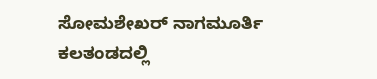ಸೋಮಶೇಖರ್ ನಾಗಮೂರ್ತಿ ಕಲತಂಡದಲ್ಲಿ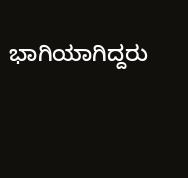ಭಾಗಿಯಾಗಿದ್ದರು